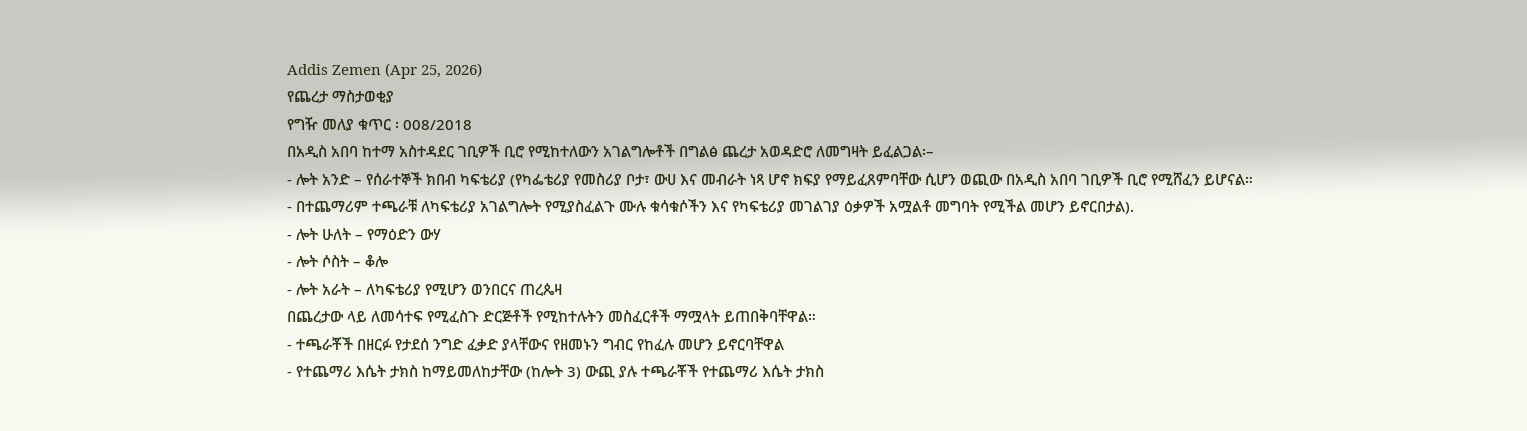Addis Zemen (Apr 25, 2026)
የጨረታ ማስታወቂያ
የግዥ መለያ ቁጥር ፡ 008/2018
በአዲስ አበባ ከተማ አስተዳደር ገቢዎች ቢሮ የሚከተለውን አገልግሎቶች በግልፅ ጨረታ አወዳድሮ ለመግዛት ይፈልጋል፡–
- ሎት አንድ – የሰራተኞች ክበብ ካፍቴሪያ (የካፌቴሪያ የመስሪያ ቦታ፣ ውሀ እና መብራት ነጻ ሆኖ ክፍያ የማይፈጸምባቸው ሲሆን ወጪው በአዲስ አበባ ገቢዎች ቢሮ የሚሸፈን ይሆናል።
- በተጨማሪም ተጫራቹ ለካፍቴሪያ አገልግሎት የሚያስፈልጉ ሙሉ ቁሳቁሶችን እና የካፍቴሪያ መገልገያ ዕቃዎች አሟልቶ መግባት የሚችል መሆን ይኖርበታል).
- ሎት ሁለት – የማዕድን ውሃ
- ሎት ሶስት – ቆሎ
- ሎት አራት – ለካፍቴሪያ የሚሆን ወንበርና ጠረጴዛ
በጨረታው ላይ ለመሳተፍ የሚፈስጉ ድርጅቶች የሚከተሉትን መስፈርቶች ማሟላት ይጠበቅባቸዋል።
- ተጫራቾች በዘርፉ የታደሰ ንግድ ፈቃድ ያላቸውና የዘመኑን ግብር የከፈሉ መሆን ይኖርባቸዋል
- የተጨማሪ እሴት ታክስ ከማይመለከታቸው (ከሎት 3) ውጪ ያሉ ተጫራቾች የተጨማሪ እሴት ታክስ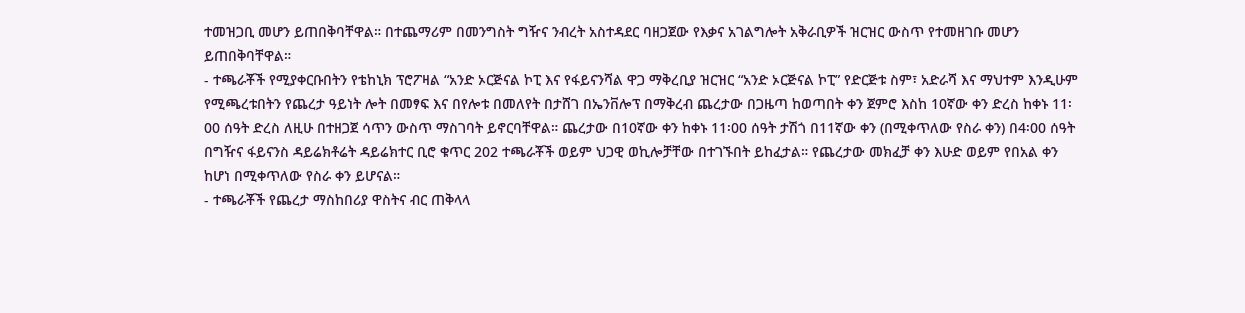ተመዝጋቢ መሆን ይጠበቅባቸዋል። በተጨማሪም በመንግስት ግዥና ንብረት አስተዳደር ባዘጋጀው የእቃና አገልግሎት አቅራቢዎች ዝርዝር ውስጥ የተመዘገቡ መሆን ይጠበቅባቸዋል።
- ተጫራቾች የሚያቀርቡበትን የቴከኒክ ፕሮፖዛል “አንድ ኦርጅናል ኮፒ እና የፋይናንሻል ዋጋ ማቅረቢያ ዝርዝር “አንድ ኦርጅናል ኮፒ” የድርጅቱ ስም፣ አድራሻ እና ማህተም እንዲሁም የሚጫረቱበትን የጨረታ ዓይነት ሎት በመፃፍ እና በየሎቱ በመለየት በታሸገ በኤንቨሎፕ በማቅረብ ጨረታው በጋዜጣ ከወጣበት ቀን ጀምሮ እስከ 10ኛው ቀን ድረስ ከቀኑ 11፡00 ሰዓት ድረስ ለዚሁ በተዘጋጀ ሳጥን ውስጥ ማስገባት ይኖርባቸዋል። ጨረታው በ10ኛው ቀን ከቀኑ 11፡00 ሰዓት ታሽጎ በ11ኛው ቀን (በሚቀጥለው የስራ ቀን) በ4፡00 ሰዓት በግዥና ፋይናንስ ዳይሬክቶሬት ዳይሬክተር ቢሮ ቁጥር 202 ተጫራቾች ወይም ህጋዊ ወኪሎቻቸው በተገኙበት ይከፈታል። የጨረታው መክፈቻ ቀን እሁድ ወይም የበአል ቀን ከሆነ በሚቀጥለው የስራ ቀን ይሆናል።
- ተጫራቾች የጨረታ ማስከበሪያ ዋስትና ብር ጠቅላላ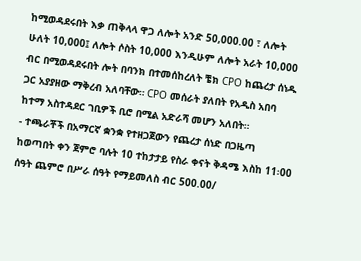ከሚወዳደሩበት እቃ ጠቅላላ ዋጋ ለሎት አንድ 50,000.00 ፣ ለሎት ሁለት 10,000፤ ለሎት ሶስት 10,000 እንዲሁም ለሎት አራት 10,000 ብር በሚወዳደሩበት ሎት በባንክ በተመሰከረለት ቼክ CPO ከጨረታ ሰነዱ ጋር አያያዘው ማቅረብ አለባቸው። CPO መሰራት ያለበት የአዲስ አበባ ከተማ አስተዳደር ገቢዎች ቢሮ በሚል አድራሻ መሆን አለበት።
- ተጫራቾች በአማርኛ ቋንቋ የተዘጋጀውን የጨረታ ሰነድ በጋዜጣ ከወጣበት ቀን ጀምሮ ባሉት 10 ተከታታይ የስራ ቀናት ቅዳሜ እስከ 11፡00 ሰዓት ጨምሮ በሥራ ሰዓት የማይመለስ ብር 500.00/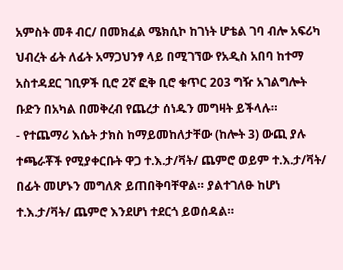አምስት መቶ ብር/ በመክፈል ሜክሲኮ ከገነት ሆቴል ገባ ብሎ አፍሪካ ህብረት ፊት ለፊት አማጋህንፃ ላይ በሚገኘው የአዲስ አበባ ከተማ አስተዳደር ገቢዎች ቢሮ 2ኛ ፎቅ ቢሮ ቁጥር 203 ግዥ አገልግሎት ቡድን በአካል በመቅረብ የጨረታ ሰነዱን መግዛት ይችላሉ።
- የተጨማሪ እሴት ታክስ ከማይመከለታቸው (ከሎት 3) ውጪ ያሉ ተጫራቾች የሚያቀርቡት ዋጋ ተ.እ.ታ/ቫት/ ጨምሮ ወይም ተ.እ.ታ/ቫት/ በፊት መሆኑን መግለጽ ይጠበቅባቸዋል። ያልተገለፁ ከሆነ ተ.እ.ታ/ቫት/ ጨምሮ እንደሆነ ተደርጎ ይወሰዳል።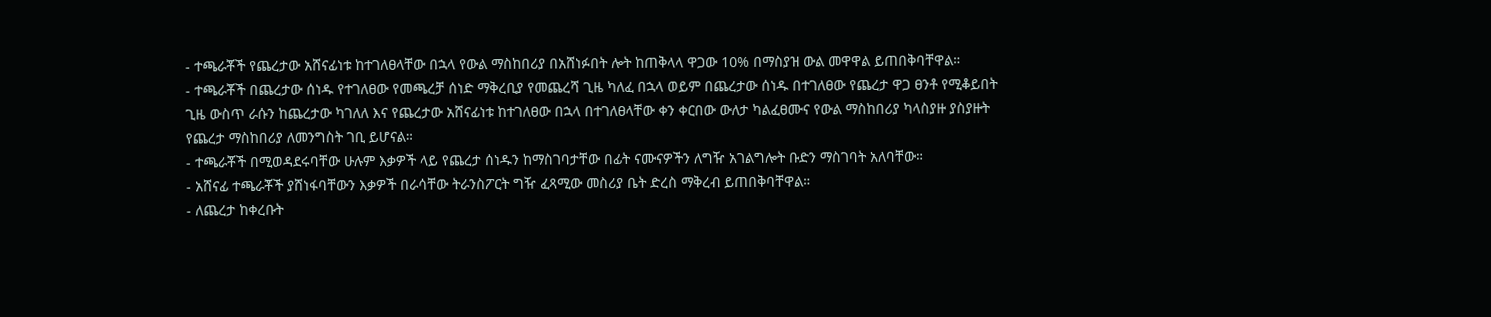- ተጫራቾች የጨረታው አሸናፊነቱ ከተገለፀላቸው በኋላ የውል ማስከበሪያ በአሸነፉበት ሎት ከጠቅላላ ዋጋው 10% በማስያዝ ውል መዋዋል ይጠበቅባቸዋል።
- ተጫራቾች በጨረታው ሰነዱ የተገለፀው የመጫረቻ ሰነድ ማቅረቢያ የመጨረሻ ጊዜ ካለፈ በኋላ ወይም በጨረታው ሰነዱ በተገለፀው የጨረታ ዋጋ ፀንቶ የሚቆይበት ጊዜ ውስጥ ራሱን ከጨረታው ካገለለ እና የጨረታው አሸናፊነቱ ከተገለፀው በኋላ በተገለፀላቸው ቀን ቀርበው ውለታ ካልፈፀሙና የውል ማስከበሪያ ካላስያዙ ያስያዙት የጨረታ ማስከበሪያ ለመንግስት ገቢ ይሆናል።
- ተጫራቾች በሚወዳደሩባቸው ሁሉም እቃዎች ላይ የጨረታ ሰነዱን ከማስገባታቸው በፊት ናሙናዎችን ለግዥ አገልግሎት ቡድን ማስገባት አለባቸው።
- አሸናፊ ተጫራቾች ያሸነፋባቸውን እቃዎች በራሳቸው ትራንስፖርት ግዥ ፈጻሚው መስሪያ ቤት ድረስ ማቅረብ ይጠበቅባቸዋል።
- ለጨረታ ከቀረቡት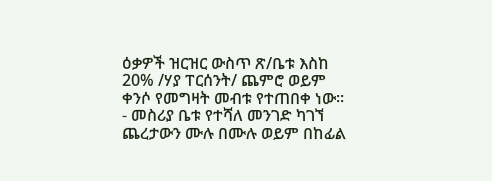ዕቃዎች ዝርዝር ውስጥ ጽ/ቤቱ እስከ 20% /ሃያ ፐርሰንት/ ጨምሮ ወይም ቀንሶ የመግዛት መብቱ የተጠበቀ ነው።
- መስሪያ ቤቱ የተሻለ መንገድ ካገኘ ጨረታውን ሙሉ በሙሉ ወይም በከፊል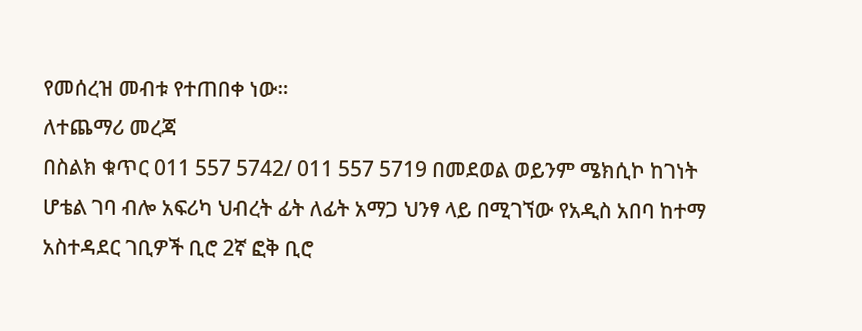የመሰረዝ መብቱ የተጠበቀ ነው።
ለተጨማሪ መረጃ
በስልክ ቁጥር 011 557 5742/ 011 557 5719 በመደወል ወይንም ሜክሲኮ ከገነት ሆቴል ገባ ብሎ አፍሪካ ህብረት ፊት ለፊት አማጋ ህንፃ ላይ በሚገኘው የአዲስ አበባ ከተማ አስተዳደር ገቢዎች ቢሮ 2ኛ ፎቅ ቢሮ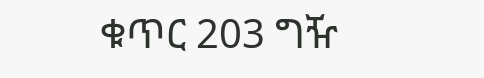ቁጥር 203 ግዥ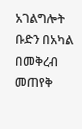አገልግሎት ቡድን በአካል በመቅረብ መጠየቅ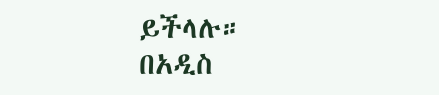ይችላሉ።
በአዲስ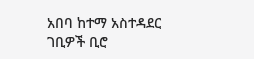አበባ ከተማ አስተዳደር ገቢዎች ቢሮ